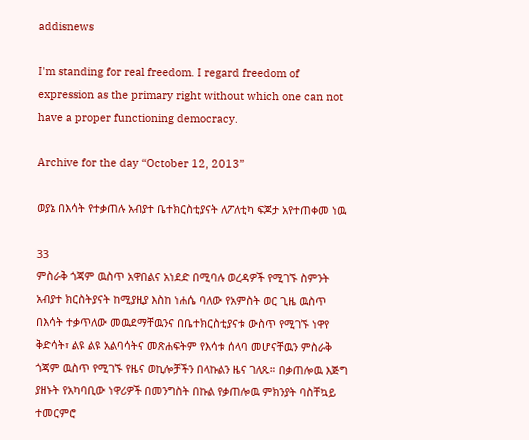addisnews

I'm standing for real freedom. I regard freedom of expression as the primary right without which one can not have a proper functioning democracy.

Archive for the day “October 12, 2013”

ወያኔ በእሳት የተቃጠሉ አብያተ ቤተክርስቲያናት ለፖለቲካ ፍጆታ አየተጠቀመ ነዉ

33
ምስራቅ ጎጃም ዉስጥ አዋበልና አነደድ በሚባሉ ወረዳዎች የሚገኙ ስምንት አብያተ ክርስትያናት ከሚያዚያ እስከ ነሐሴ ባለው የአምስት ወር ጊዜ ዉስጥ በእሳት ተቃጥለው መዉደማቸዉንና በቤተክርስቲያናቱ ውስጥ የሚገኙ ነዋየ ቅድሳት፣ ልዩ ልዩ አልባሳትና መጽሐፍትም የእሳቱ ሰላባ መሆናቸዉን ምስራቅ ጎጃም ዉስጥ የሚገኙ የዜና ወኪሎቻችን በላኩልን ዜና ገለጹ። በቃጠሎዉ እጅግ ያዘኑት የአካባቢው ነዋሪዎች በመንግስት በኩል የቃጠሎዉ ምክንያት ባስቸኳይ ተመርምሮ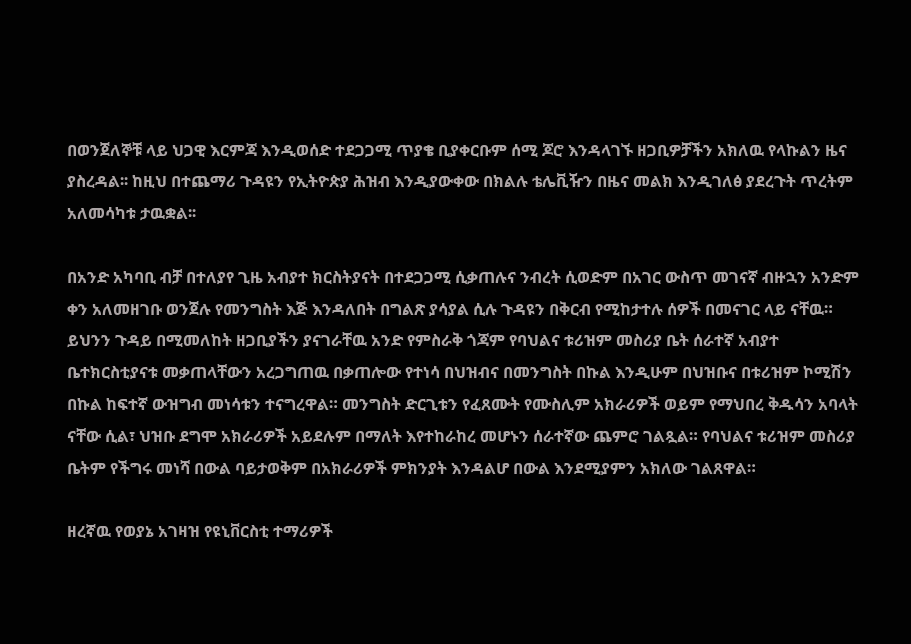በወንጀለኞቹ ላይ ህጋዊ እርምጃ እንዲወሰድ ተደጋጋሚ ጥያቄ ቢያቀርቡም ሰሚ ጆሮ እንዳላገኙ ዘጋቢዎቻችን አክለዉ የላኩልን ዜና ያስረዳል፡፡ ከዚህ በተጨማሪ ጉዳዩን የኢትዮጵያ ሕዝብ እንዲያውቀው በክልሉ ቴሌቪዥን በዜና መልክ እንዲገለፅ ያደረጉት ጥረትም አለመሳካቱ ታዉቋል፡፡

በአንድ አካባቢ ብቻ በተለያየ ጊዜ አብያተ ክርስትያናት በተደጋጋሚ ሲቃጠሉና ንብረት ሲወድም በአገር ውስጥ መገናኛ ብዙኋን አንድም ቀን አለመዘገቡ ወንጀሉ የመንግስት እጅ እንዳለበት በግልጽ ያሳያል ሲሉ ጉዳዩን በቅርብ የሚከታተሉ ሰዎች በመናገር ላይ ናቸዉ። ይህንን ጉዳይ በሚመለከት ዘጋቢያችን ያናገራቸዉ አንድ የምስራቅ ጎጃም የባህልና ቱሪዝም መስሪያ ቤት ሰራተኛ አብያተ ቤተክርስቲያናቱ መቃጠላቸውን አረጋግጠዉ በቃጠሎው የተነሳ በህዝብና በመንግስት በኩል እንዲሁም በህዝቡና በቱሪዝም ኮሚሽን በኩል ከፍተኛ ውዝግብ መነሳቱን ተናግረዋል። መንግስት ድርጊቱን የፈጸሙት የሙስሊም አክራሪዎች ወይም የማህበረ ቅዱሳን አባላት ናቸው ሲል፣ ህዝቡ ደግሞ አክራሪዎች አይደሉም በማለት እየተከራከረ መሆኑን ሰራተኛው ጨምሮ ገልጿል። የባህልና ቱሪዝም መስሪያ ቤትም የችግሩ መነሻ በውል ባይታወቅም በአክራሪዎች ምክንያት እንዳልሆ በውል እንደሚያምን አክለው ገልጸዋል።

ዘረኛዉ የወያኔ አገዛዝ የዩኒቨርስቲ ተማሪዎች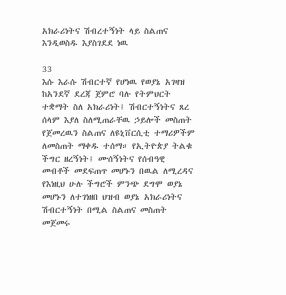አክራሪነትና ሽብረተኝነት ላይ ስልጠና እንዲወስዱ እያስገደደ ነዉ

33
እሱ እራሱ ሽብርተኛ የሆነዉ የወያኔ አገዛዝ ከአንደኛ ደረጃ ጀምሮ ባሉ የትምህርት ተቋማት ስለ አክራሪነት፤ ሽብርተኝነትና ጸረ ሰላም እያለ ስለሚጠራቸዉ ኃይሎች መስጠት የጀመረዉን ስልጠና ለዩኒቨርሲቲ ተማሪዎችም ለመስጠት ማቀዱ ተሰማ። የኢትዮጵያ ትልቁ ችግር ዘረኝነት፤ ሙሰኝነትና የሰብዓዊ መብቶች መደፍጠጥ መሆኑን በዉል ለሚረዳና የእነዚህ ሁሉ ችግሮች ምንጭ ደግሞ ወያኔ መሆኑን ለተገነዘበ ህዝብ ወያኔ አክራሪነትና ሽብርተኝነት በሚል ስልጠና መስጠት መጀመሩ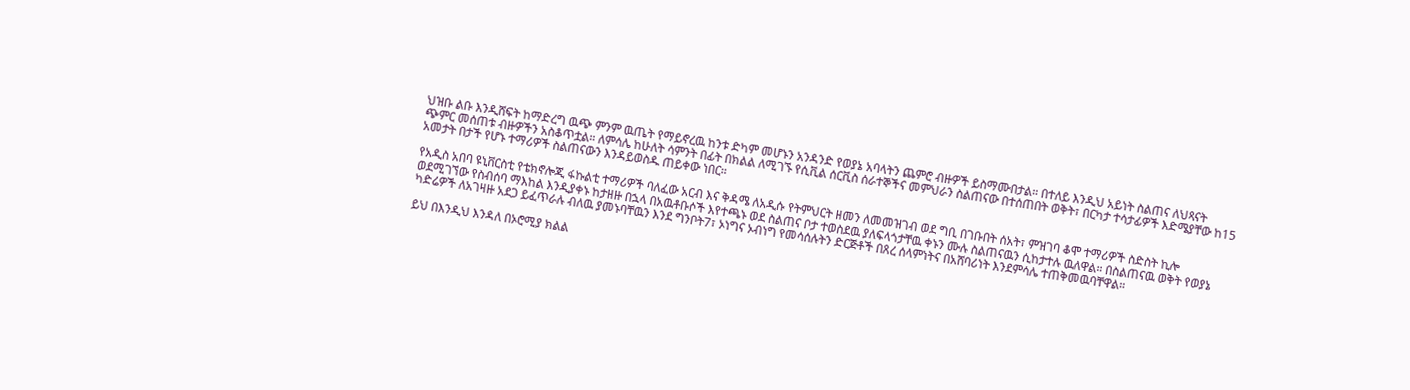ህዝቡ ልቡ እንዲሸፍት ከማድረግ ዉጭ ምንም ዉጤት የማይኖረዉ ከንቱ ድካም መሆኑን አንዳንድ የወያኔ አባላትን ጨምሮ ብዙዎች ይስማሙበታል። በተለይ እንዲህ አይነት ስልጠና ለህጻናት ጭምር መሰጠቱ ብዙዎችን አስቆጥቷል። ለምሳሌ ከሁለት ሳምንት በፊት በክልል ለሚገኙ የሲቪል ሰርቪስ ሰራተኞችና መምህራን ስልጠናው በተሰጠበት ወቅት፣ በርካታ ተሳታፊዎች እድሜያቸው ከ15 አመታት በታች የሆኑ ተማሪዎች ስልጠናውን እንዳይወስዱ ጠይቀው ነበር።

የአዲስ አበባ ዩኒቨርስቲ የቴክኖሎጂ ፋኩልቲ ተማሪዎች ባለፈው አርብ እና ቅዳሜ ለአዲሱ የትምህርት ዘመን ለመመዝገብ ወደ ግቢ በገቡበት ሰአት፣ ምዝገባ ቆሞ ተማሪዎች ስድስት ኪሎ ወደሚገኘው የስብሰባ ማእከል እንዲያቀኑ ከታዘዙ በኋላ በአዉቶቡሶች እየተጫኑ ወደ ስልጠና ቦታ ተወስደዉ ያለፍላጎታቸዉ ቀኑን ሙሉ ስልጠናዉን ሲከታተሉ ዉለዋል። በስልጠናዉ ወቅት የወያኔ ካድሬዎች ለአገዛዙ አደጋ ይፈጥራሉ ብለዉ ያመኑባቸዉን እንደ ግንቦት7፣ ኦነግና ኦብነግ የመሳሰሉትን ድርጅቶች በጸረ ሰላምነትና በአሸባሪነት እንደምሳሌ ተጠቅመዉባቸዋል።

ይህ በእንዲህ እንዳለ በኦሮሚያ ክልል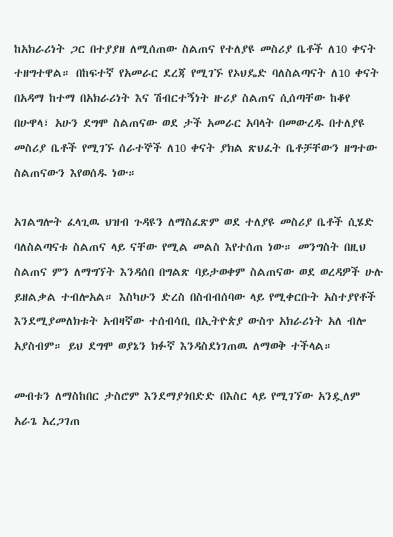ከአክራሪነት ጋር በተያያዘ ለሚሰጠው ስልጠና የተለያዩ መስሪያ ቤቶች ለ10 ቀናት ተዘግተዋል። በከፍተኛ የአመራር ደረጃ የሚገኙ የኦህዴድ ባለስልጣናት ለ10 ቀናት በአዳማ ከተማ በአክራሪነት እና ሽብርተኝነት ዙሪያ ስልጠና ሲሰጣቸው ከቆየ በሁዋላ፣ አሁን ደግሞ ስልጠናው ወደ ታች አመራር አባላት በመውረዱ በተለያዩ መስሪያ ቤቶች የሚገኙ ሰራተኞች ለ10 ቀናት ያክል ጽህፈት ቤቶቻቸውን ዘግተው ስልጠናውን እየወሰዱ ነው።

አገልግሎት ፈላጊዉ ህዝብ ጉዳዩን ለማስፈጽም ወደ ተለያዩ መስሪያ ቤቶች ሲሄድ ባለስልጣናቱ ስልጠና ላይ ናቸው የሚል መልስ እየተሰጠ ነው። መንግስት በዚህ ስልጠና ምን ለማግኘት እንዳሰበ በግልጽ ባይታወቀም ስልጠናው ወደ ወረዳዎች ሁሉ ይዘልቃል ተብሎአል። እስካሁን ድረስ በስብብሰባው ላይ የሚቀርቡት አስተያየቶች እንደሚያመለክቱት አብዛኛው ተሰብሳቢ በኢትዮጵያ ውስጥ አክራሪነት አለ ብሎ አያስብም። ይህ ደግሞ ወያኔን ክፉኛ እንዳስደነገጠዉ ለማወቅ ተችላል።

መብቱን ለማስከበር ታስሮም እንደማያጎበድድ በእስር ላይ የሚገኘው አንዷለም አራጌ አረጋገጠ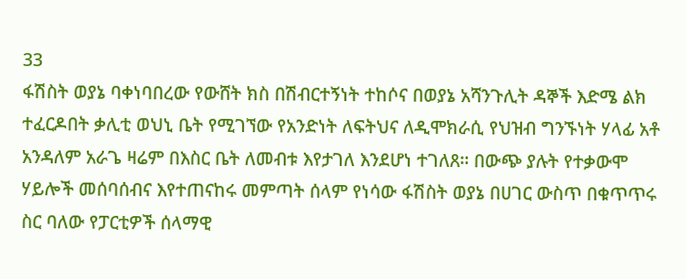33
ፋሽስት ወያኔ ባቀነባበረው የውሸት ክስ በሽብርተኝነት ተከሶና በወያኔ አሻንጉሊት ዳኞች እድሜ ልክ ተፈርዶበት ቃሊቲ ወህኒ ቤት የሚገኘው የአንድነት ለፍትህና ለዲሞክራሲ የህዝብ ግንኙነት ሃላፊ አቶ አንዳለም አራጌ ዛሬም በእስር ቤት ለመብቱ እየታገለ እንደሆነ ተገለጸ። በውጭ ያሉት የተቃውሞ ሃይሎች መሰባሰብና እየተጠናከሩ መምጣት ሰላም የነሳው ፋሽስት ወያኔ በሀገር ውስጥ በቁጥጥሩ ስር ባለው የፓርቲዎች ሰላማዊ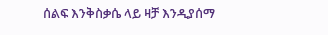ሰልፍ እንቅስቃሴ ላይ ዛቻ እንዲያሰማ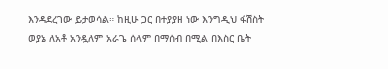እንዳደረገው ይታወሳል። ከዚሁ ጋር በተያያዘ ነው እንግዲህ ፋሽስት ወያኔ ለአቶ አንዷለም አራጌ ሰላም በማሰብ በሚል በእስር ቤት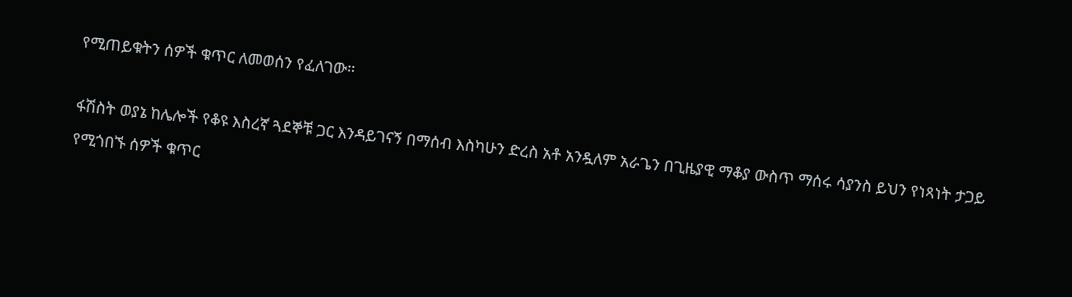የሚጠይቁትን ሰዎች ቁጥር ለመወሰን የፈለገው።

ፋሽስት ወያኔ ከሌሎች የቆዩ እስረኛ ጓደኞቹ ጋር እንዳይገናኝ በማሰብ እስካሁን ድረስ አቶ አንዷለም አራጌን በጊዜያዊ ማቆያ ውስጥ ማሰሩ ሳያንስ ይህን የነጻነት ታጋይ የሚጎበኙ ሰዎች ቁጥር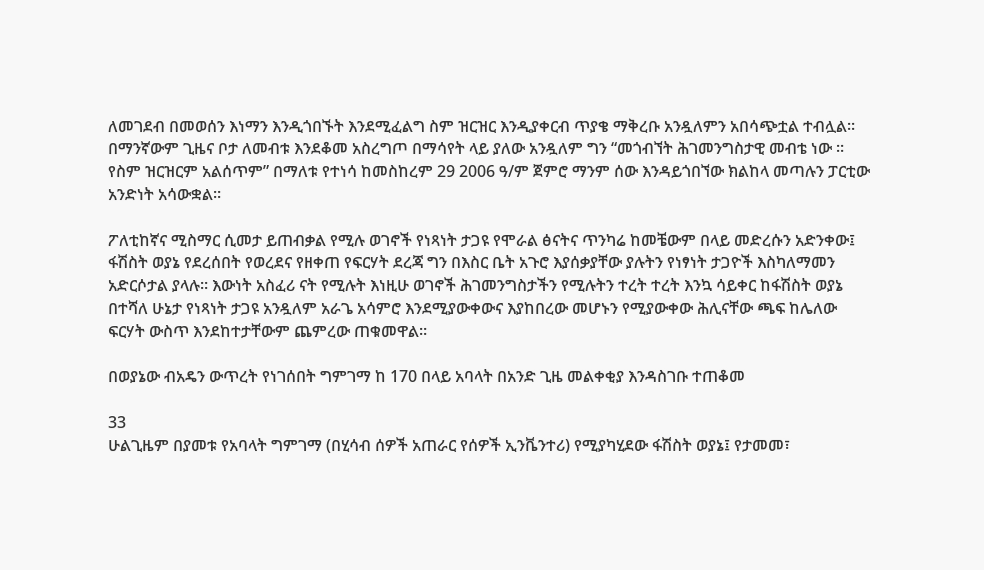ለመገደብ በመወሰን እነማን እንዲጎበኙት እንደሚፈልግ ስም ዝርዝር እንዲያቀርብ ጥያቄ ማቅረቡ አንዷለምን አበሳጭቷል ተብሏል። በማንኛውም ጊዜና ቦታ ለመብቱ እንደቆመ አስረግጦ በማሳየት ላይ ያለው አንዷለም ግን “መጎብኘት ሕገመንግስታዊ መብቴ ነው ። የስም ዝርዝርም አልሰጥም” በማለቱ የተነሳ ከመስከረም 29 2006 ዓ/ም ጀምሮ ማንም ሰው እንዳይጎበኘው ክልከላ መጣሉን ፓርቲው አንድነት አሳውቋል።

ፖለቲከኛና ሚስማር ሲመታ ይጠብቃል የሚሉ ወገኖች የነጻነት ታጋዩ የሞራል ፅናትና ጥንካሬ ከመቼውም በላይ መድረሱን አድንቀው፤ ፋሽስት ወያኔ የደረሰበት የወረደና የዘቀጠ የፍርሃት ደረጃ ግን በእስር ቤት አጉሮ እያሰቃያቸው ያሉትን የነፃነት ታጋዮች እስካለማመን አድርሶታል ያላሉ። እውነት አስፈሪ ናት የሚሉት እነዚሁ ወገኖች ሕገመንግስታችን የሚሉትን ተረት ተረት እንኳ ሳይቀር ከፋሽስት ወያኔ በተሻለ ሁኔታ የነጻነት ታጋዩ አንዷለም አራጌ አሳምሮ እንደሚያውቀውና እያከበረው መሆኑን የሚያውቀው ሕሊናቸው ጫፍ ከሌለው ፍርሃት ውስጥ እንደከተታቸውም ጨምረው ጠቁመዋል።

በወያኔው ብአዴን ውጥረት የነገሰበት ግምገማ ከ 170 በላይ አባላት በአንድ ጊዜ መልቀቂያ እንዳስገቡ ተጠቆመ

33
ሁልጊዜም በያመቱ የአባላት ግምገማ (በሂሳብ ሰዎች አጠራር የሰዎች ኢንቬንተሪ) የሚያካሂደው ፋሽስት ወያኔ፤ የታመመ፣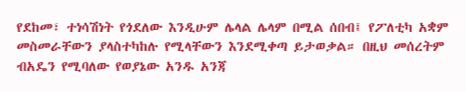የደከመ፣ ተነሳሽነት የጎደለው እንዲሁም ሌላል ሌላም በሚል ሰበብ፤ የፖለቲካ አቋም መስመራቸውን ያላስተካከሉ የሚላቸውን እንደሚቀጣ ይታወቃል። በዚህ መሰረትም ብአዴን የሚባለው የወያኔው አንዱ አንጃ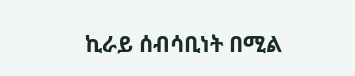ኪራይ ሰብሳቢነት በሚል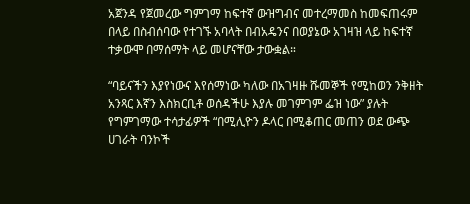አጀንዳ የጀመረው ግምገማ ከፍተኛ ውዝግብና መተረማመስ ከመፍጠሩም በላይ በስብሰባው የተገኙ አባላት በብአዴንና በወያኔው አገዛዝ ላይ ከፍተኛ ተቃውሞ በማሰማት ላይ መሆናቸው ታውቋል።

“ባይናችን እያየነውና እየሰማነው ካለው በአገዛዙ ሹመኞች የሚከወን ንቅዘት አንጻር እኛን እስክርቢቶ ወሰዳችሁ እያሉ መገምገም ፌዝ ነው” ያሉት የግምገማው ተሳታፊዎች “በሚሊዮን ዶላር በሚቆጠር መጠን ወደ ውጭ ሀገራት ባንኮች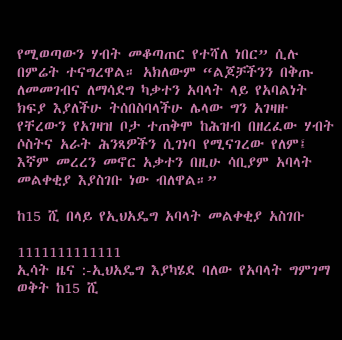የሚወጣውን ሃብት መቆጣጠር የተሻለ ነበር” ሲሉ በምሬት ተናግረዋል። አክለውም “ልጆቻችንን በቅጡ ለመመገብና ለማሳደግ ካቃተን አባላት ላይ የአባልነት ክፍያ እያለችሁ ትሰበስባላችሁ ሌላው ግን አገዛዙ የቸረውን የአገዛዝ ቦታ ተጠቅሞ ከሕዝብ በዘረፈው ሃብት ሶስትና አራት ሕንጻዎችን ሲገነባ የሚናገረው የለም፤ እኛም መረረን መኖር አቃተን በዚሁ ሳቢያም አባላት መልቀቂያ እያስገቡ ነው ብለዋል።”

ከ15 ሺ በላይ የኢህአዴግ አባላት መልቀቂያ አስገቡ

1111111111111
ኢሳት ዜና :-ኢህአዴግ እያካሄደ ባለው የአባላት ግምገማ ወቅት ከ15 ሺ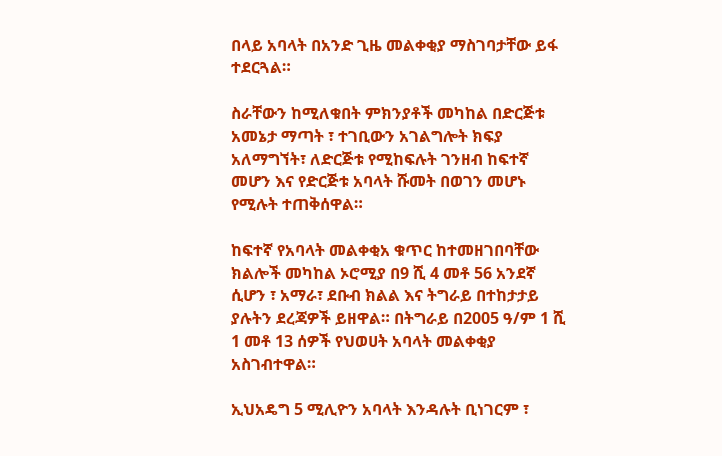በላይ አባላት በአንድ ጊዜ መልቀቂያ ማስገባታቸው ይፋ ተደርጓል።

ስራቸውን ከሚለቁበት ምክንያቶች መካከል በድርጅቱ አመኔታ ማጣት ፣ ተገቢውን አገልግሎት ክፍያ አለማግኘት፣ ለድርጅቱ የሚከፍሉት ገንዘብ ከፍተኛ መሆን እና የድርጅቱ አባላት ሹመት በወገን መሆኑ የሚሉት ተጠቅሰዋል።

ከፍተኛ የአባላት መልቀቂአ ቁጥር ከተመዘገበባቸው ክልሎች መካከል ኦሮሚያ በ9 ሺ 4 መቶ 56 አንደኛ ሲሆን ፣ አማራ፣ ደቡብ ክልል እና ትግራይ በተከታታይ ያሉትን ደረጃዎች ይዘዋል። በትግራይ በ2005 ዓ/ም 1 ሺ 1 መቶ 13 ሰዎች የህወሀት አባላት መልቀቂያ አስገብተዋል።

ኢህአዴግ 5 ሚሊዮን አባላት እንዳሉት ቢነገርም ፣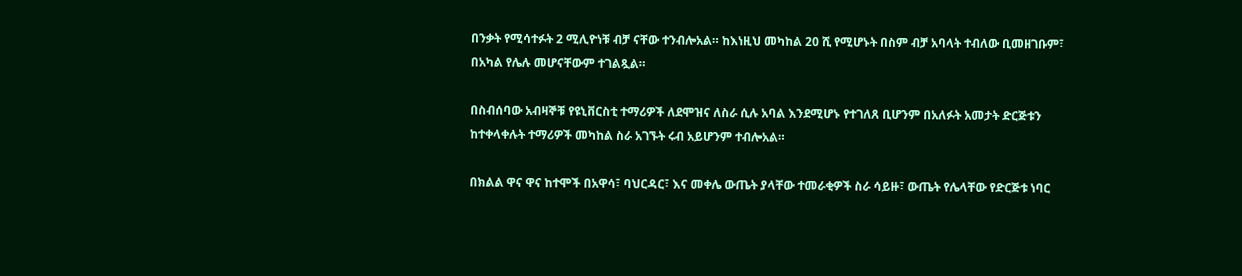በንቃት የሚሳተፉት 2 ሚሊዮነቹ ብቻ ናቸው ተንብሎአል። ከእነዚህ መካከል 20 ሺ የሚሆኑት በስም ብቻ አባላት ተብለው ቢመዘገቡም፣ በአካል የሌሉ መሆናቸውም ተገልጿል።

በስብሰባው አብዛኞቹ የዩኒቨርስቲ ተማሪዎች ለደሞዝና ለስራ ሲሉ አባል እንደሚሆኑ የተገለጸ ቢሆንም በአለፉት አመታት ድርጅቱን ከተቀላቀሉት ተማሪዎች መካከል ስራ አገኙት ሩብ አይሆንም ተብሎአል።

በክልል ዋና ዋና ከተሞች በአዋሳ፣ ባህርዳር፣ እና መቀሌ ውጤት ያላቸው ተመራቂዎች ስራ ሳይዙ፣ ውጤት የሌላቸው የድርጅቱ ነባር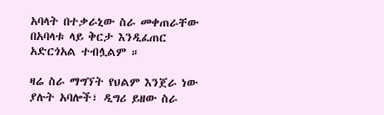አባላት በተቃራኒው ስራ መቀጠራቸው በአባላቱ ላይ ቅርታ እንዲፈጠር አድርጎአል ተብሏልም ።

ዛሬ ስራ ማግኘት የህልም እንጀራ ነው ያሉት አባሎች፣ ዲግሪ ይዘው ስራ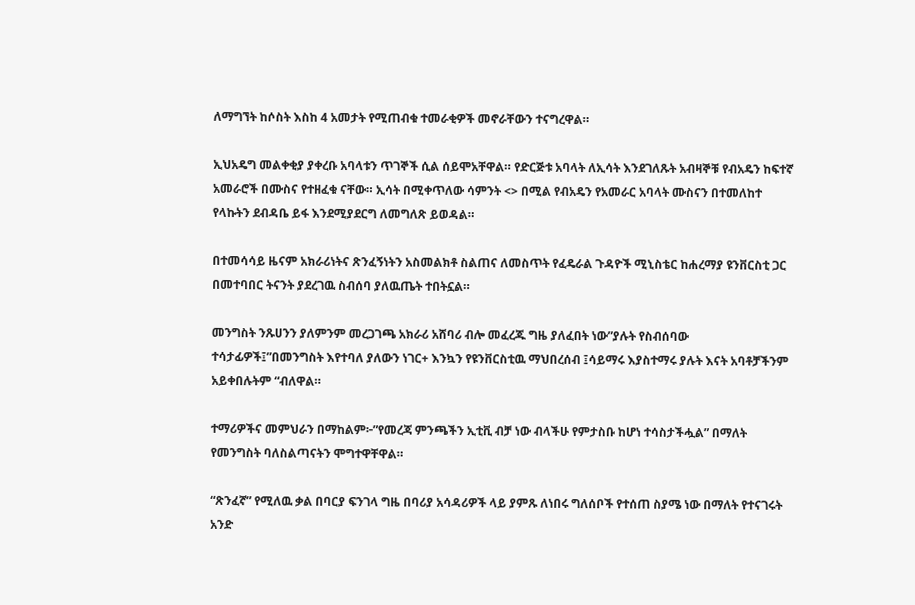ለማግኘት ከሶስት እስከ 4 አመታት የሚጠብቁ ተመራቂዎች መኖራቸውን ተናግረዋል።

ኢህአዴግ መልቀቂያ ያቀረቡ አባላቱን ጥገኞች ሲል ሰይሞአቸዋል። የድርጅቱ አባላት ለኢሳት እንደገለጹት አብዛኞቹ የብአዴን ከፍተኛ አመራሮች በሙስና የተዘፈቁ ናቸው። ኢሳት በሚቀጥለው ሳምንት <> በሚል የብአዴን የአመራር አባላት ሙስናን በተመለከተ የላኩትን ደብዳቤ ይፋ እንደሚያደርግ ለመግለጽ ይወዳል።

በተመሳሳይ ዜናም አክራሪነትና ጽንፈኝነትን አስመልክቶ ስልጠና ለመስጥት የፈዴራል ጉዳዮች ሚኒስቴር ከሐረማያ ዩንቨርስቲ ጋር በመተባበር ትናንት ያደረገዉ ስብሰባ ያለዉጤት ተበትኗል።

መንግስት ንጹሀንን ያለምንም መረጋገጫ አክራሪ አሸባሪ ብሎ መፈረጁ ግዜ ያለፈበት ነው”ያሉት የስብሰባው ተሳታፊዎች፤”በመንግስት እየተባለ ያለውን ነገር+ እንኳን የዩንቨርስቲዉ ማህበረሰብ ፤ሳይማሩ እያስተማሩ ያሉት እናት አባቶቻችንም አይቀበሉትም “ብለዋል።

ተማሪዎችና መምህራን በማከልም፦”የመረጃ ምንጫችን ኢቲቪ ብቻ ነው ብላችሁ የምታስቡ ከሆነ ተሳስታችሗል” በማለት የመንግስት ባለስልጣናትን ሞግተዋቸዋል።

“ጽንፈኛ” የሚለዉ ቃል በባርያ ፍንገላ ግዜ በባሪያ አሳዳሪዎች ላይ ያምጹ ለነበሩ ግለሰቦች የተሰጠ ስያሜ ነው በማለት የተናገሩት አንድ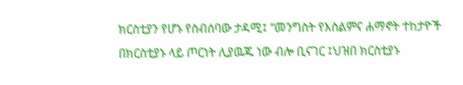ክርስቲያን የሆኑ የስብሰባው ታዳሚ፤ “መንግስት የእስልምና ሐማኖት ተከታዮች በክርስቲያኑ ላይ ጦርነት ሊያዉጁ ነው ብሎ ቢናገር ፤ህዝበ ክርስቲያኑ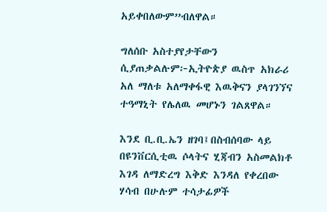አይቀበለውም”ብለዋል።

ግለሰቡ አስተያየታቸውን ሲያጠቃልሉም፦ኢትዮጵያ ዉስጥ አክራሪ አለ ማለቱ አለማቀፋዊ እዉቅናን ያላገንኘና ተዓማኒት የሌለዉ መሆኑን ገልጸዋል።

እንደ ቢ.ቢ.ኤን ዘገባ፤በስብሰባው ላይ በዩንቨርሲቲዉ ሶላትና ሂጃብን አስመልክቶ እገዳ ለማድረግ እቅድ እንዳለ የቀረበው ሃሳብ በሁሉም ተሳታፊዎች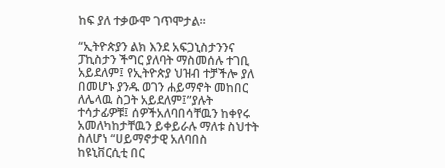ከፍ ያለ ተቃውሞ ገጥሞታል።

“ኢትዮጵያን ልክ እንደ አፍጋኒስታንንና ፓኪስታን ችግር ያለባት ማስመሰሉ ተገቢ አይደለም፤ የኢትዮጵያ ህዝብ ተቻችሎ ያለ በመሆኑ ያንዱ ወገን ሐይማኖት መከበር ለሌላዉ ስጋት አይደለም፤”ያሉት ተሳታፊዎቹ፤ ሰዎችአለባበሳቸዉን ከቀየሩ አመለካከታቸዉን ይቀይራሉ ማለቱ ስህተት ስለሆነ “ሀይማኖታዊ አለባበስ ከዩኒቨርሲቲ በር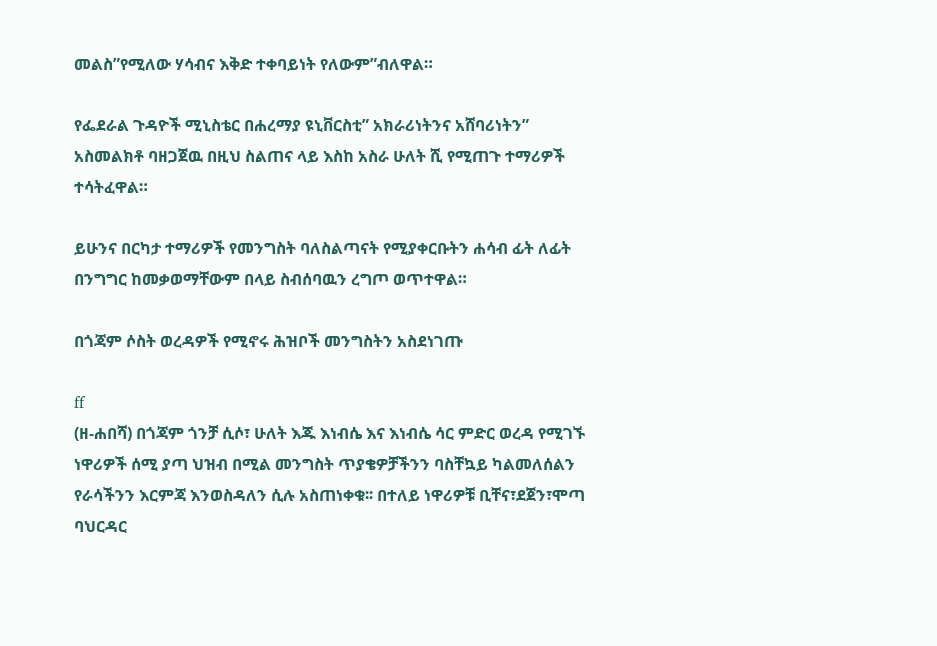መልስ”የሚለው ሃሳብና እቅድ ተቀባይነት የለውም”ብለዋል።

የፌደራል ጉዳዮች ሚኒስቴር በሐረማያ ዩኒቨርስቲ” አክራሪነትንና አሸባሪነትን” አስመልክቶ ባዘጋጀዉ በዚህ ስልጠና ላይ እስከ አስራ ሁለት ሺ የሚጠጉ ተማሪዎች ተሳትፈዋል።

ይሁንና በርካታ ተማሪዎች የመንግስት ባለስልጣናት የሚያቀርቡትን ሐሳብ ፊት ለፊት በንግግር ከመቃወማቸውም በላይ ስብሰባዉን ረግጦ ወጥተዋል።

በጎጃም ሶስት ወረዳዎች የሚኖሩ ሕዝቦች መንግስትን አስደነገጡ

ff
(ዘ-ሐበሻ) በጎጃም ጎንቻ ሲሶ፣ ሁለት እጁ እነብሴ እና እነብሴ ሳር ምድር ወረዳ የሚገኙ ነዋሪዎች ሰሚ ያጣ ህዝብ በሚል መንግስት ጥያቄዎቻችንን ባስቸኳይ ካልመለሰልን የራሳችንን እርምጃ እንወስዳለን ሲሉ አስጠነቀቁ፡፡ በተለይ ነዋሪዎቹ ቢቸና፣ደጀን፣ሞጣ ባህርዳር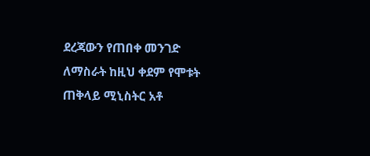ደረጃውን የጠበቀ መንገድ ለማስራት ከዚህ ቀደም የሞቱት ጠቅላይ ሚኒስትር አቶ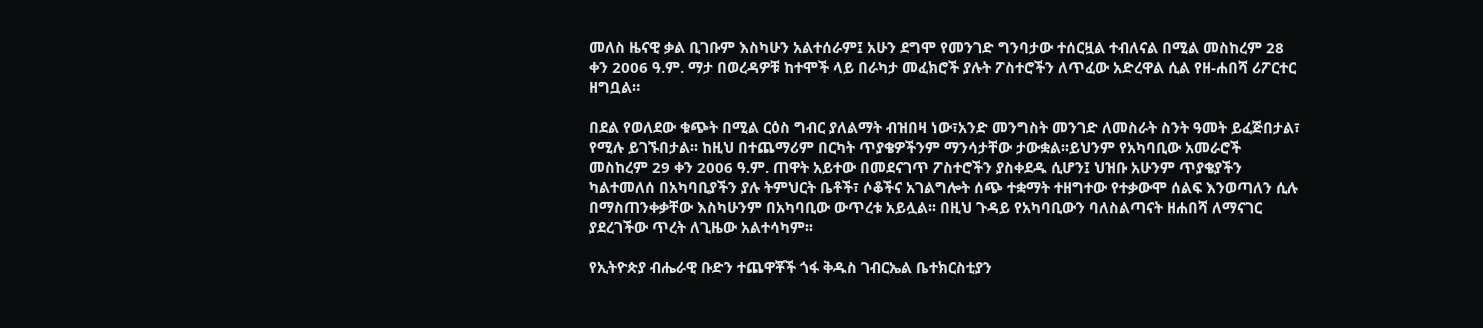መለስ ዜናዊ ቃል ቢገቡም እስካሁን አልተሰራም፤ አሁን ደግሞ የመንገድ ግንባታው ተሰርዟል ተብለናል በሚል መስከረም 28 ቀን 2006 ዓ.ም. ማታ በወረዳዎቹ ከተሞች ላይ በራካታ መፈክሮች ያሉት ፖስተሮችን ለጥፈው አድረዋል ሲል የዘ-ሐበሻ ሪፖርተር ዘግቧል።

በደል የወለደው ቁጭት በሚል ርዕስ ግብር ያለልማት ብዝበዛ ነው፣አንድ መንግስት መንገድ ለመስራት ስንት ዓመት ይፈጅበታል፣ የሚሉ ይገኙበታል፡፡ ከዚህ በተጨማሪም በርካት ጥያቄዎችንም ማንሳታቸው ታውቋል፡፡ይህንም የአካባቢው አመራሮች መስከረም 29 ቀን 2006 ዓ.ም. ጠዋት አይተው በመደናገጥ ፖስተሮችን ያስቀደዱ ሲሆን፤ ህዝቡ አሁንም ጥያቄያችን ካልተመለሰ በአካባቢያችን ያሉ ትምህርት ቤቶች፣ ሶቆችና አገልግሎት ሰጭ ተቋማት ተዘግተው የተቃውሞ ሰልፍ እንወጣለን ሲሉ በማስጠንቀቃቸው እስካሁንም በአካባቢው ውጥረቱ አይሏል፡፡ በዚህ ጉዳይ የአካባቢውን ባለስልጣናት ዘሐበሻ ለማናገር ያደረገችው ጥረት ለጊዜው አልተሳካም፡፡

የኢትዮጵያ ብሔራዊ ቡድን ተጨዋቾች ጎፋ ቅዱስ ገብርኤል ቤተክርስቲያን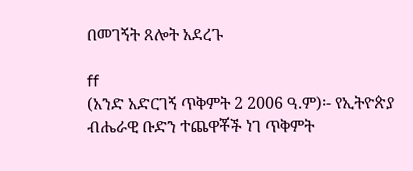በመገኝት ጸሎት አደረጉ

ff
(አንድ አድርገኝ ጥቅምት 2 2006 ዓ.ም)፡- የኢትዮጵያ ብሔራዊ ቡድን ተጨዋቾች ነገ ጥቅምት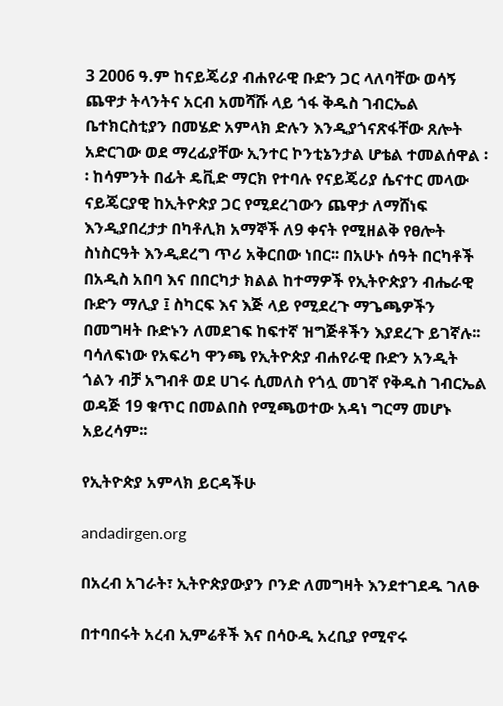3 2006 ዓ.ም ከናይጄሪያ ብሐየራዊ ቡድን ጋር ላለባቸው ወሳኝ ጨዋታ ትላንትና አርብ አመሻሹ ላይ ጎፋ ቅዱስ ገብርኤል ቤተክርስቲያን በመሄድ አምላክ ድሉን እንዲያጎናጽፋቸው ጸሎት አድርገው ወደ ማረፊያቸው ኢንተር ኮንቲኔንታል ሆቴል ተመልሰዋል ፡፡ ከሳምንት በፊት ዴቪድ ማርክ የተባሉ የናይጄሪያ ሴናተር መላው ናይጄርያዊ ከኢትዮጵያ ጋር የሚደረገውን ጨዋታ ለማሸነፍ እንዲያበረታታ በካቶሊክ አማኞች ለ9 ቀናት የሚዘልቅ የፀሎት ስነስርዓት እንዲደረግ ጥሪ አቅርበው ነበር፡፡ በአሁኑ ሰዓት በርካቶች በአዲስ አበባ እና በበርካታ ክልል ከተማዎች የኢትዮጵያን ብሔራዊ ቡድን ማሊያ ፤ ስካርፍ እና እጅ ላይ የሚደረጉ ማጌጫዎችን በመግዛት ቡድኑን ለመደገፍ ከፍተኛ ዝግጅቶችን እያደረጉ ይገኛሉ፡፡ ባሳለፍነው የአፍሪካ ዋንጫ የኢትዮጵያ ብሐየራዊ ቡድን አንዲት ጎልን ብቻ አግብቶ ወደ ሀገሩ ሲመለስ የጎሏ መገኛ የቅዱስ ገብርኤል ወዳጅ 19 ቁጥር በመልበስ የሚጫወተው አዳነ ግርማ መሆኑ አይረሳም፡፡

የኢትዮጵያ አምላክ ይርዳችሁ

andadirgen.org

በአረብ አገራት፣ ኢትዮጵያውያን ቦንድ ለመግዛት እንደተገደዱ ገለፁ

በተባበሩት አረብ ኢምሬቶች እና በሳዑዲ አረቢያ የሚኖሩ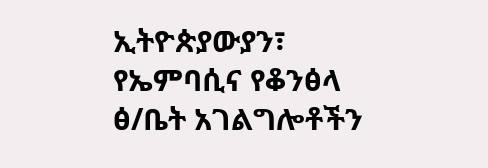ኢትዮጵያውያን፣ የኤምባሲና የቆንፅላ ፅ/ቤት አገልግሎቶችን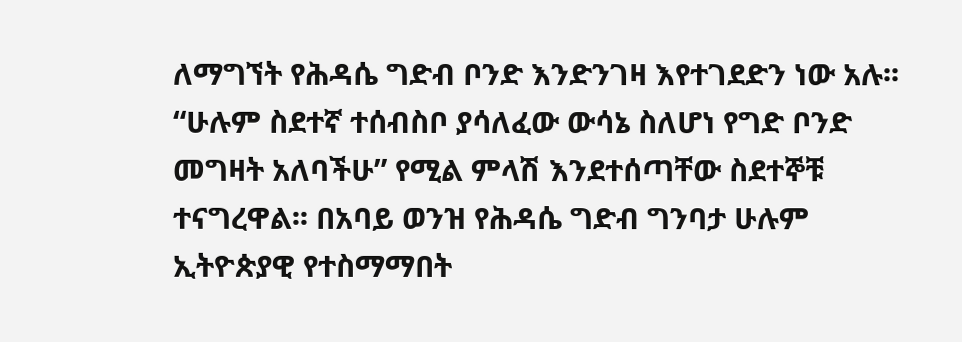ለማግኘት የሕዳሴ ግድብ ቦንድ እንድንገዛ እየተገደድን ነው አሉ፡፡ “ሁሉም ስደተኛ ተሰብስቦ ያሳለፈው ውሳኔ ስለሆነ የግድ ቦንድ መግዛት አለባችሁ” የሚል ምላሽ እንደተሰጣቸው ስደተኞቹ ተናግረዋል፡፡ በአባይ ወንዝ የሕዳሴ ግድብ ግንባታ ሁሉም ኢትዮጵያዊ የተስማማበት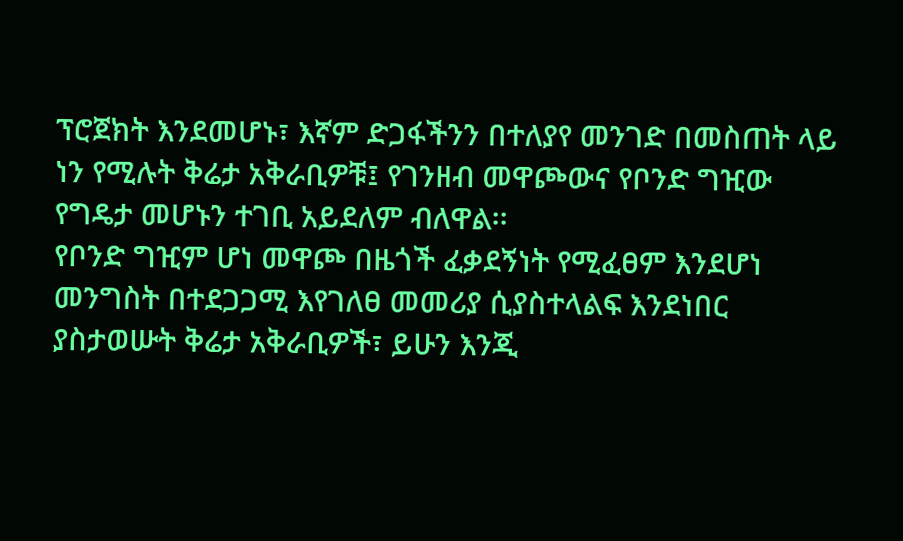ፕሮጀክት እንደመሆኑ፣ እኛም ድጋፋችንን በተለያየ መንገድ በመስጠት ላይ ነን የሚሉት ቅሬታ አቅራቢዎቹ፤ የገንዘብ መዋጮውና የቦንድ ግዢው የግዴታ መሆኑን ተገቢ አይደለም ብለዋል፡፡
የቦንድ ግዢም ሆነ መዋጮ በዜጎች ፈቃደኝነት የሚፈፀም እንደሆነ መንግስት በተደጋጋሚ እየገለፀ መመሪያ ሲያስተላልፍ እንደነበር ያስታወሡት ቅሬታ አቅራቢዎች፣ ይሁን እንጂ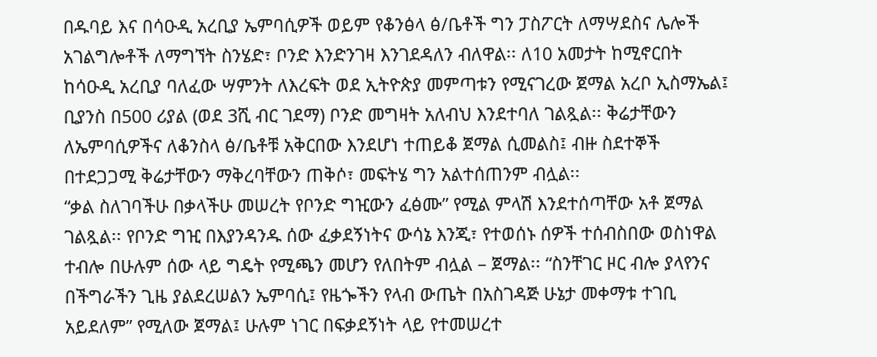በዱባይ እና በሳዑዲ አረቢያ ኤምባሲዎች ወይም የቆንፅላ ፅ/ቤቶች ግን ፓስፖርት ለማሣደስና ሌሎች አገልግሎቶች ለማግኘት ስንሄድ፣ ቦንድ እንድንገዛ እንገደዳለን ብለዋል፡፡ ለ10 አመታት ከሚኖርበት ከሳዑዲ አረቢያ ባለፈው ሣምንት ለእረፍት ወደ ኢትዮጵያ መምጣቱን የሚናገረው ጀማል አረቦ ኢስማኤል፤ ቢያንስ በ500 ሪያል (ወደ 3ሺ ብር ገደማ) ቦንድ መግዛት አለብህ እንደተባለ ገልጿል፡፡ ቅሬታቸውን ለኤምባሲዎችና ለቆንስላ ፅ/ቤቶቹ አቅርበው እንደሆነ ተጠይቆ ጀማል ሲመልስ፤ ብዙ ስደተኞች በተደጋጋሚ ቅሬታቸውን ማቅረባቸውን ጠቅሶ፣ መፍትሄ ግን አልተሰጠንም ብሏል፡፡
“ቃል ስለገባችሁ በቃላችሁ መሠረት የቦንድ ግዢውን ፈፅሙ” የሚል ምላሽ እንደተሰጣቸው አቶ ጀማል ገልጿል፡፡ የቦንድ ግዢ በእያንዳንዱ ሰው ፈቃደኝነትና ውሳኔ እንጂ፣ የተወሰኑ ሰዎች ተሰብስበው ወስነዋል ተብሎ በሁሉም ሰው ላይ ግዴት የሚጫን መሆን የለበትም ብሏል – ጀማል፡፡ “ስንቸገር ዞር ብሎ ያላየንና በችግራችን ጊዜ ያልደረሠልን ኤምባሲ፤ የዜጐችን የላብ ውጤት በአስገዳጅ ሁኔታ መቀማቱ ተገቢ አይደለም” የሚለው ጀማል፤ ሁሉም ነገር በፍቃደኝነት ላይ የተመሠረተ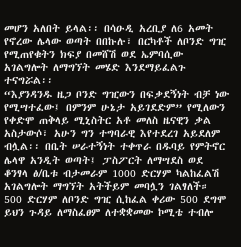መሆን አለበት ይላል፡፡ በሳዑዲ አረቢያ ለ6 አመት የኖረው ሌላው ወጣት በበኩሉ፣ በርካቶች ለቦንድ ግዢ የሚጠየቁትን ክፍያ በመሸሽ ወደ ኤምባሲው አገልግሎት ለማግኘት መሄድ እንደማይፈልጉ ተናግሯል፡፡
“እያንዳንዱ ዜጋ ቦንድ ግዢውን በፍቃደኝነት ብቻ ነው የሚሣተፈው፤ በምንም ሁኔታ አይገደድም” የሚለውን የቀድሞ ጠቅላይ ሚኒስትር አቶ መለስ ዜናዊን ቃል አስታውሶ፣ አሁን ግን ተግባራዊ እየተደረገ አይደለም ብሏል፡፡ በቤት ሠራተኝነት ተቀጥራ በዱባይ የምትኖር ሌላዋ አንዲት ወጣት፤ ፓስፖርት ለማሣደስ ወደ ቆንፃላ ፅ/ቤቱ ብታመራም 1000 ድርሃም ካልከፈልሽ አገልግሎት ማግኘት አትችይም መባሏን ገልፃለች። 500 ድርሃም ለቦንድ ግዢ ሲከፈል ቀሪው 500 ደግሞ ይህን ጉዳይ ለማስፈፀም ለተቋቋመው ኮሚቴ ተብሎ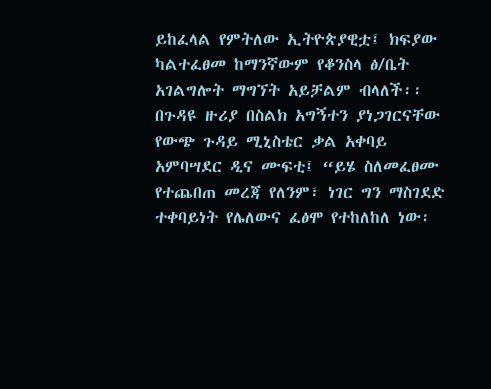ይከፈላል የምትለው ኢትዮጵያዊቷ፤ ክፍያው ካልተፈፀመ ከማንኛውም የቆንስላ ፅ/ቤት አገልግሎት ማግኘት አይቻልም ብላለች፡፡ በጉዳዩ ዙሪያ በስልክ አግኝተን ያነጋገርናቸው የውጭ ጉዳይ ሚኒስቴር ቃል አቀባይ አምባሣደር ዲና ሙፍቲ፤ “ይሄ ስለመፈፀሙ የተጨበጠ መረጃ የለንም፣ ነገር ግን ማስገደድ ተቀባይነት የሌለውና ፈፅሞ የተከለከለ ነው፡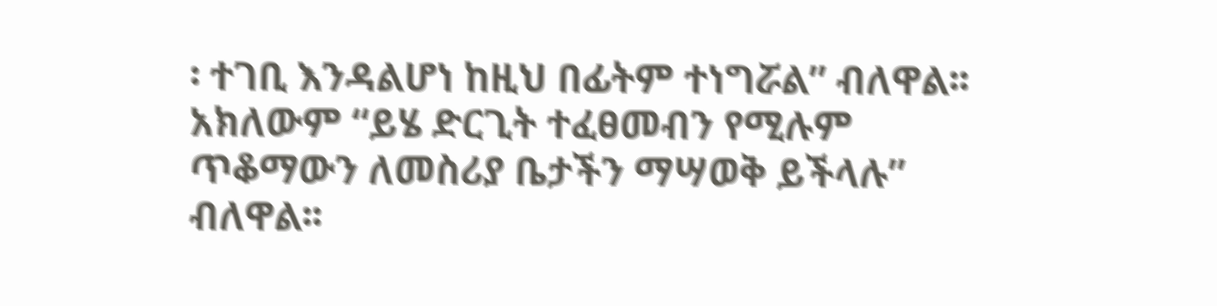፡ ተገቢ እንዳልሆነ ከዚህ በፊትም ተነግሯል” ብለዋል፡፡ አክለውም “ይሄ ድርጊት ተፈፀመብን የሚሉም ጥቆማውን ለመስሪያ ቤታችን ማሣወቅ ይችላሉ” ብለዋል፡፡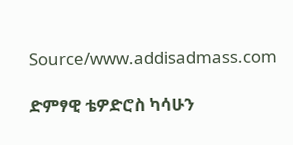Source/www.addisadmass.com

ድምፃዊ ቴዎድሮስ ካሳሁን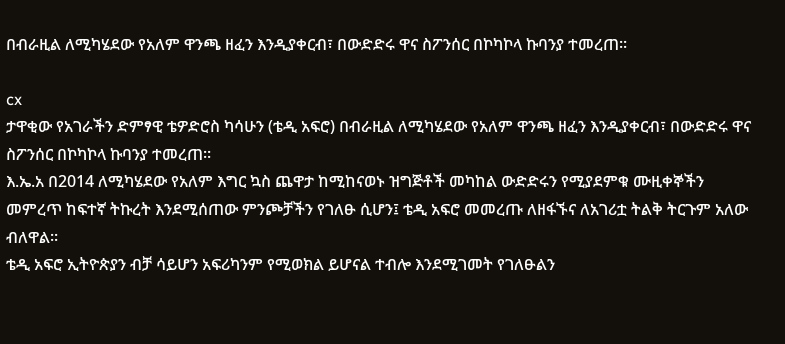በብራዚል ለሚካሄደው የአለም ዋንጫ ዘፈን እንዲያቀርብ፣ በውድድሩ ዋና ስፖንሰር በኮካኮላ ኩባንያ ተመረጠ፡፡

cx
ታዋቂው የአገራችን ድምፃዊ ቴዎድሮስ ካሳሁን (ቴዲ አፍሮ) በብራዚል ለሚካሄደው የአለም ዋንጫ ዘፈን እንዲያቀርብ፣ በውድድሩ ዋና ስፖንሰር በኮካኮላ ኩባንያ ተመረጠ፡፡
እ.ኤ.አ በ2014 ለሚካሄደው የአለም እግር ኳስ ጨዋታ ከሚከናወኑ ዝግጅቶች መካከል ውድድሩን የሚያደምቁ ሙዚቀኞችን መምረጥ ከፍተኛ ትኩረት እንደሚሰጠው ምንጮቻችን የገለፁ ሲሆን፤ ቴዲ አፍሮ መመረጡ ለዘፋኙና ለአገሪቷ ትልቅ ትርጉም አለው ብለዋል፡፡
ቴዲ አፍሮ ኢትዮጵያን ብቻ ሳይሆን አፍሪካንም የሚወክል ይሆናል ተብሎ እንደሚገመት የገለፁልን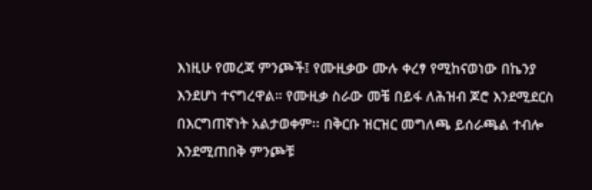እነዚሁ የመረጃ ምንጮች፤ የሙዚቃው ሙሉ ቀረፃ የሚከናወነው በኬንያ እንደሆነ ተናግረዋል። የሙዚቃ ስራው መቼ በይፋ ለሕዝብ ጆሮ እንደሚደርስ በእርግጠኛነት አልታወቀም፡፡ በቅርቡ ዝርዝር መግለጫ ይሰራጫል ተብሎ እንደሚጠበቅ ምንጮቹ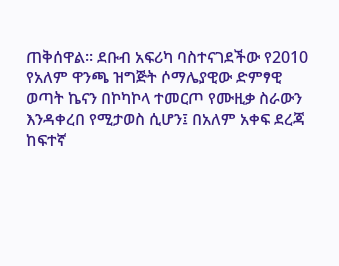ጠቅሰዋል፡፡ ደቡብ አፍሪካ ባስተናገደችው የ2010 የአለም ዋንጫ ዝግጅት ሶማሌያዊው ድምፃዊ ወጣት ኬናን በኮካኮላ ተመርጦ የሙዚቃ ስራውን እንዳቀረበ የሚታወስ ሲሆን፤ በአለም አቀፍ ደረጃ ከፍተኛ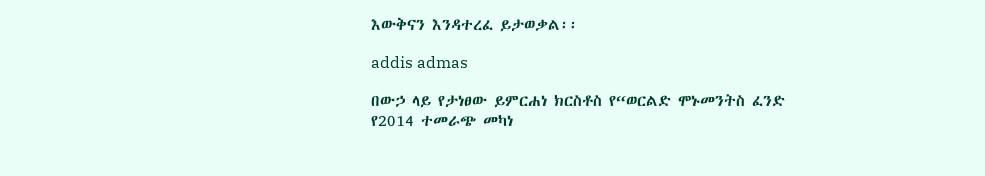እውቅናን እንዳተረፈ ይታወቃል፡፡

addis admas

በውኃ ላይ የታነፀው ይምርሐነ ክርስቶስ የ“ወርልድ ሞኑመንትስ ፈንድ የ2014 ተመራጭ መካነ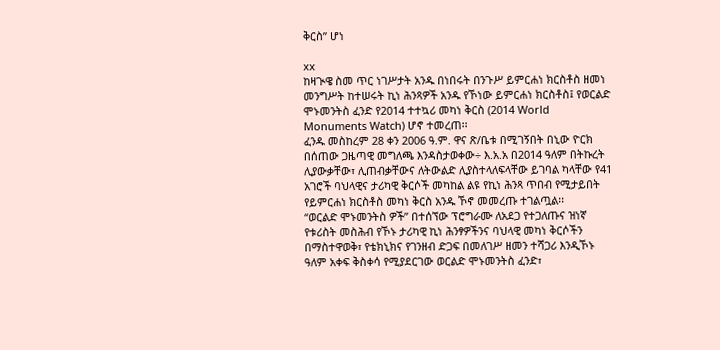ቅርስ” ሆነ

xx
ከዛጒዌ ስመ ጥር ነገሥታት አንዱ በነበሩት በንጉሥ ይምርሐነ ክርስቶስ ዘመነ መንግሥት ከተሠሩት ኪነ ሕንጻዎች አንዱ የኾነው ይምርሐነ ክርስቶስ፤ የወርልድ ሞኑመንትስ ፈንድ የ2014 ተተኳሪ መካነ ቅርስ (2014 World Monuments Watch) ሆኖ ተመረጠ፡፡
ፈንዱ መስከረም 28 ቀን 2006 ዓ.ም. ዋና ጽ/ቤቱ በሚገኝበት በኒው ዮርክ በሰጠው ጋዜጣዊ መግለጫ እንዳስታወቀው÷ እ.አ.አ በ2014 ዓለም በትኩረት ሊያውቃቸው፣ ሊጠብቃቸውና ለትውልድ ሊያስተላለፍላቸው ይገባል ካላቸው የ41 አገሮች ባህላዊና ታሪካዊ ቅርሶች መካከል ልዩ የኪነ ሕንጻ ጥበብ የሚታይበት የይምርሐነ ክርስቶስ መካነ ቅርስ አንዱ ኾኖ መመረጡ ተገልጧል፡፡
“ወርልድ ሞኑመንትስ ዎች” በተሰኘው ፕሮግራሙ ለአደጋ የተጋለጡና ዝነኛ የቱሪስት መስሕብ የኾኑ ታሪካዊ ኪነ ሕንፃዎችንና ባህላዊ መካነ ቅርሶችን በማስተዋወቅ፣ የቴክኒክና የገንዘብ ድጋፍ በመለገሥ ዘመን ተሻጋሪ እንዲኾኑ ዓለም አቀፍ ቅስቀሳ የሚያደርገው ወርልድ ሞኑመንትስ ፈንድ፣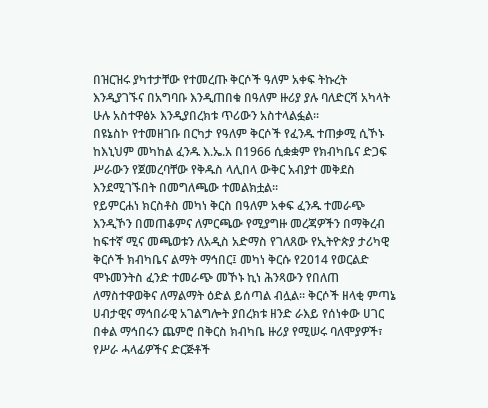በዝርዝሩ ያካተታቸው የተመረጡ ቅርሶች ዓለም አቀፍ ትኩረት እንዲያገኙና በአግባቡ እንዲጠበቁ በዓለም ዙሪያ ያሉ ባለድርሻ አካላት ሁሉ አስተዋፅኦ እንዲያበረክቱ ጥሪውን አስተላልፏል፡፡
በዩኔስኮ የተመዘገቡ በርካታ የዓለም ቅርሶች የፈንዱ ተጠቃሚ ሲኾኑ ከእኒህም መካከል ፈንዱ እ.ኤ.አ በ1966 ሲቋቋም የክብካቤና ድጋፍ ሥራውን የጀመረባቸው የቅዱስ ላሊበላ ውቅር አብያተ መቅደስ እንደሚገኙበት በመግለጫው ተመልክቷል።
የይምርሐነ ክርስቶስ መካነ ቅርስ በዓለም አቀፍ ፈንዱ ተመራጭ እንዲኾን በመጠቆምና ለምርጫው የሚያግዙ መረጃዎችን በማቅረብ ከፍተኛ ሚና መጫወቱን ለአዲስ አድማስ የገለጸው የኢትዮጵያ ታሪካዊ ቅርሶች ክብካቤና ልማት ማኅበር፤ መካነ ቅርሱ የ2014 የወርልድ ሞኑመንትስ ፈንድ ተመራጭ መኾኑ ኪነ ሕንጻውን የበለጠ ለማስተዋወቅና ለማልማት ዕድል ይሰጣል ብሏል፡፡ ቅርሶች ዘላቂ ምጣኔ ሀብታዊና ማኅበራዊ አገልግሎት ያበረክቱ ዘንድ ራእይ የሰነቀው ሀገር በቀል ማኅበሩን ጨምሮ በቅርስ ክብካቤ ዙሪያ የሚሠሩ ባለሞያዎች፣ የሥራ ሓላፊዎችና ድርጅቶች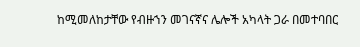ከሚመለከታቸው የብዙኀን መገናኛና ሌሎች አካላት ጋራ በመተባበር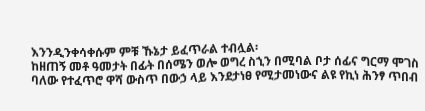እንንዲንቀሳቀሱም ምቹ ኹኔታ ይፈጥራል ተብሏል፡
ከዘጠኝ መቶ ዓመታት በፊት በሰሜን ወሎ ወግረ ስኂን በሚባል ቦታ ሰፊና ግርማ ሞገስ ባለው የተፈጥሮ ዋሻ ውስጥ በውኃ ላይ እንደታነፀ የሚታመነውና ልዩ የኪነ ሕንፃ ጥበብ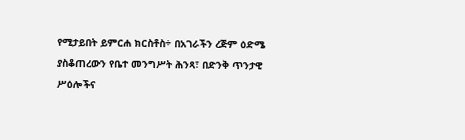የሚታይበት ይምርሐ ክርስቶስ÷ በአገራችን ረጅም ዕድሜ ያስቆጠረውን የቤተ መንግሥት ሕንጻ፣ በድንቅ ጥንታዊ ሥዕሎችና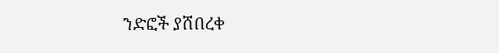ንድፎች ያሸበረቀ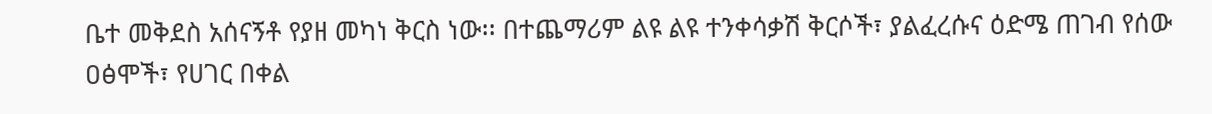ቤተ መቅደስ አሰናኝቶ የያዘ መካነ ቅርስ ነው፡፡ በተጨማሪም ልዩ ልዩ ተንቀሳቃሽ ቅርሶች፣ ያልፈረሱና ዕድሜ ጠገብ የሰው ዐፅሞች፣ የሀገር በቀል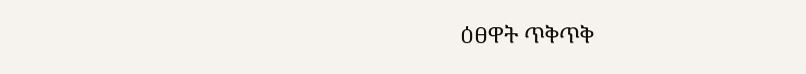ዕፀዋት ጥቅጥቅ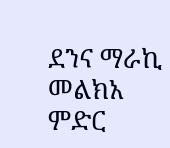ደንና ማራኪ መልክአ ምድር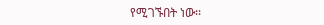የሚገኙበት ነው፡፡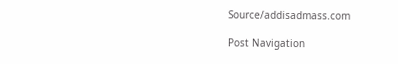Source/addisadmass.com

Post Navigation